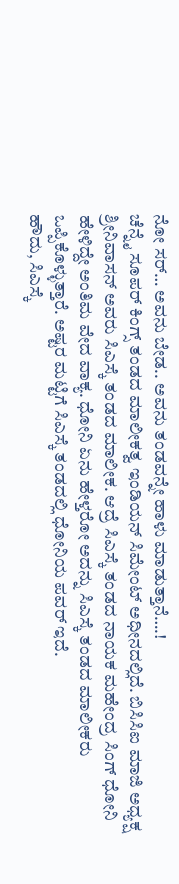ನೋ ಸರ್… ಅವನು ಬೇಡ.. ಅವನು ತಂಡವನ್ನೇ ಹಾಳು ಮಾಡುತ್ತಾನೆ….!
ಚೆನ್ನೈ ಸೂಪರ್ ಕಿಂಗ್ಸ್ ತಂಡದ ಮಾಲೀಕತ್ವ ಇಂಡಿಯನ್ ಸಿಮೇಂಟ್ ಅಧೀನದಲ್ಲಿದೆ. ಬಿಸಿಸಿಐ ಮಾಜಿ ಅಧ್ಯಕ್ಷ ಶ್ರೀನಿವಾಸನ್ ಅವರು ಸಿಎಸ್ಕೆ ತಂಡದ ಮಾಲೀಕ. ಆದ್ರೆ ಸಿಎಸ್ಕೆ ತಂಡದ ನಾಯಕ ಮಹೇಂದ್ರ ಸಿಂಗ್ ಧೋನಿ ಹೇಳಿದ್ದೇ ಅಂತಿಮ ವೇದ ವಾಕ್ಯ. ಧೋನಿ ಏನು ಹೇಳ್ತರೋ ಅದನ್ನು ಸಿಎಸ್ಕೆ ತಂಡದ ಮಾಲೀಕರು ಒಪ್ಪಿಕೊಳ್ಳುತ್ತಾರೆ. ಅಷ್ಟರ ಮಟ್ಟಿಗೆ ಸಿಎಸ್ಕೆ ತಂಡದಲ್ಲಿ ಧೋನಿಯ ಪವರ್ ಇದೆ.
ಹೌದು, ಸಿಎಸ್ಕೆ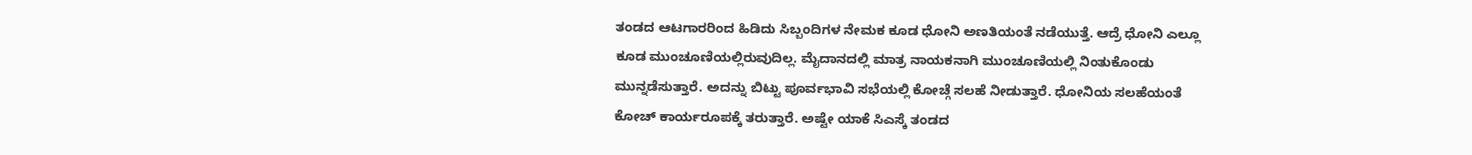ತಂಡದ ಆಟಗಾರರಿಂದ ಹಿಡಿದು ಸಿಬ್ಬಂದಿಗಳ ನೇಮಕ ಕೂಡ ಧೋನಿ ಅಣತಿಯಂತೆ ನಡೆಯುತ್ತೆ. ಆದ್ರೆ ಧೋನಿ ಎಲ್ಲೂ ಕೂಡ ಮುಂಚೂಣಿಯಲ್ಲಿರುವುದಿಲ್ಲ. ಮೈದಾನದಲ್ಲಿ ಮಾತ್ರ ನಾಯಕನಾಗಿ ಮುಂಚೂಣಿಯಲ್ಲಿ ನಿಂತುಕೊಂಡು ಮುನ್ನಡೆಸುತ್ತಾರೆ. ಅದನ್ನು ಬಿಟ್ಟು ಪೂರ್ವಭಾವಿ ಸಭೆಯಲ್ಲಿ ಕೋಚ್ಗೆ ಸಲಹೆ ನೀಡುತ್ತಾರೆ. ಧೋನಿಯ ಸಲಹೆಯಂತೆ ಕೋಚ್ ಕಾರ್ಯರೂಪಕ್ಕೆ ತರುತ್ತಾರೆ. ಅಷ್ಟೇ ಯಾಕೆ ಸಿಎಸ್ಕೆ ತಂಡದ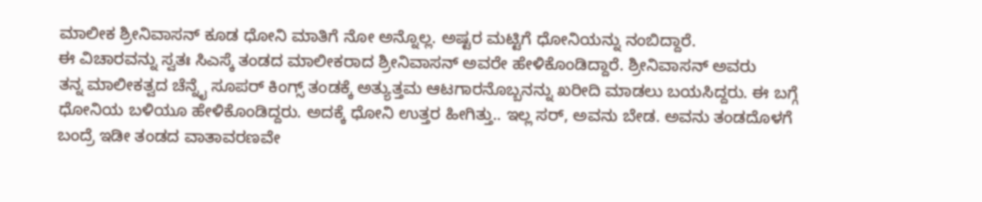ಮಾಲೀಕ ಶ್ರೀನಿವಾಸನ್ ಕೂಡ ಧೋನಿ ಮಾತಿಗೆ ನೋ ಅನ್ನೊಲ್ಲ. ಅಷ್ಟರ ಮಟ್ಟಿಗೆ ಧೋನಿಯನ್ನು ನಂಬಿದ್ದಾರೆ.
ಈ ವಿಚಾರವನ್ನು ಸ್ವತಃ ಸಿಎಸ್ಕೆ ತಂಡದ ಮಾಲೀಕರಾದ ಶ್ರೀನಿವಾಸನ್ ಅವರೇ ಹೇಳಿಕೊಂಡಿದ್ದಾರೆ. ಶ್ರೀನಿವಾಸನ್ ಅವರು
ತನ್ನ ಮಾಲೀಕತ್ವದ ಚೆನ್ನೈ ಸೂಪರ್ ಕಿಂಗ್ಸ್ ತಂಡಕ್ಕೆ ಅತ್ಯುತ್ತಮ ಆಟಗಾರನೊಬ್ಬನನ್ನು ಖರೀದಿ ಮಾಡಲು ಬಯಸಿದ್ದರು. ಈ ಬಗ್ಗೆ ಧೋನಿಯ ಬಳಿಯೂ ಹೇಳಿಕೊಂಡಿದ್ದರು. ಅದಕ್ಕೆ ಧೋನಿ ಉತ್ತರ ಹೀಗಿತ್ತು.. ಇಲ್ಲ ಸರ್, ಅವನು ಬೇಡ. ಅವನು ತಂಡದೊಳಗೆ ಬಂದ್ರೆ ಇಡೀ ತಂಡದ ವಾತಾವರಣವೇ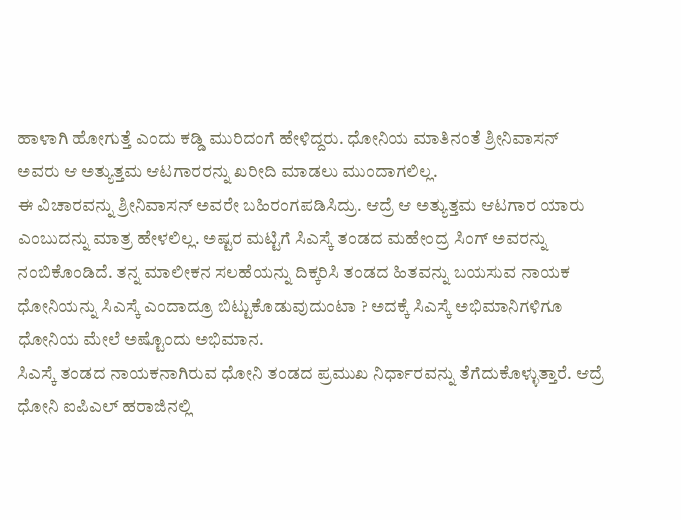ಹಾಳಾಗಿ ಹೋಗುತ್ತೆ ಎಂದು ಕಡ್ಡಿ ಮುರಿದಂಗೆ ಹೇಳಿದ್ದರು. ಧೋನಿಯ ಮಾತಿನಂತೆ ಶ್ರೀನಿವಾಸನ್ ಅವರು ಆ ಅತ್ಯುತ್ತಮ ಆಟಗಾರರನ್ನು ಖರೀದಿ ಮಾಡಲು ಮುಂದಾಗಲಿಲ್ಲ.
ಈ ವಿಚಾರವನ್ನು ಶ್ರೀನಿವಾಸನ್ ಅವರೇ ಬಹಿರಂಗಪಡಿಸಿದ್ರು. ಆದ್ರೆ ಆ ಅತ್ಯುತ್ತಮ ಆಟಗಾರ ಯಾರು ಎಂಬುದನ್ನು ಮಾತ್ರ ಹೇಳಲಿಲ್ಲ. ಅಷ್ಟರ ಮಟ್ಟಿಗೆ ಸಿಎಸ್ಕೆ ತಂಡದ ಮಹೇಂದ್ರ ಸಿಂಗ್ ಅವರನ್ನು ನಂಬಿಕೊಂಡಿದೆ. ತನ್ನ ಮಾಲೀಕನ ಸಲಹೆಯನ್ನು ದಿಕ್ಕರಿಸಿ ತಂಡದ ಹಿತವನ್ನು ಬಯಸುವ ನಾಯಕ ಧೋನಿಯನ್ನು ಸಿಎಸ್ಕೆ ಎಂದಾದ್ರೂ ಬಿಟ್ಟುಕೊಡುವುದುಂಟಾ ? ಅದಕ್ಕೆ ಸಿಎಸ್ಕೆ ಅಭಿಮಾನಿಗಳಿಗೂ ಧೋನಿಯ ಮೇಲೆ ಅಷ್ಟೊಂದು ಅಭಿಮಾನ.
ಸಿಎಸ್ಕೆ ತಂಡದ ನಾಯಕನಾಗಿರುವ ಧೋನಿ ತಂಡದ ಪ್ರಮುಖ ನಿರ್ಧಾರವನ್ನು ತೆಗೆದುಕೊಳ್ಳುತ್ತಾರೆ. ಆದ್ರೆ ಧೋನಿ ಐಪಿಎಲ್ ಹರಾಜಿನಲ್ಲಿ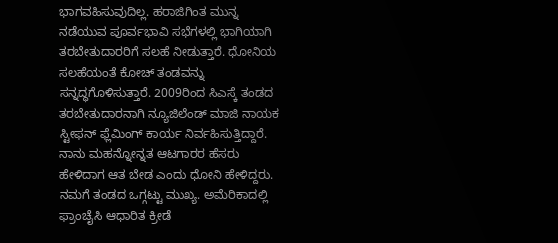ಭಾಗವಹಿಸುವುದಿಲ್ಲ. ಹರಾಜಿಗಿಂತ ಮುನ್ನ ನಡೆಯುವ ಪೂರ್ವಭಾವಿ ಸಭೆಗಳಲ್ಲಿ ಭಾಗಿಯಾಗಿ ತರಬೇತುದಾರರಿಗೆ ಸಲಹೆ ನೀಡುತ್ತಾರೆ. ಧೋನಿಯ ಸಲಹೆಯಂತೆ ಕೋಚ್ ತಂಡವನ್ನು ಸನ್ನದ್ಧಗೊಳಿಸುತ್ತಾರೆ. 2009ರಿಂದ ಸಿಎಸ್ಕೆ ತಂಡದ
ತರಬೇತುದಾರನಾಗಿ ನ್ಯೂಜಿಲೆಂಡ್ ಮಾಜಿ ನಾಯಕ ಸ್ಟೀಫನ್ ಫ್ಲೆಮಿಂಗ್ ಕಾರ್ಯ ನಿರ್ವಹಿಸುತ್ತಿದ್ದಾರೆ.
ನಾನು ಮಹನ್ನೋನ್ನತ ಆಟಗಾರರ ಹೆಸರು ಹೇಳಿದಾಗ ಆತ ಬೇಡ ಎಂದು ಧೋನಿ ಹೇಳಿದ್ದರು. ನಮಗೆ ತಂಡದ ಒಗ್ಗಟ್ಟು ಮುಖ್ಯ. ಅಮೆರಿಕಾದಲ್ಲಿ ಫ್ರಾಂಚೈಸಿ ಆಧಾರಿತ ಕ್ರೀಡೆ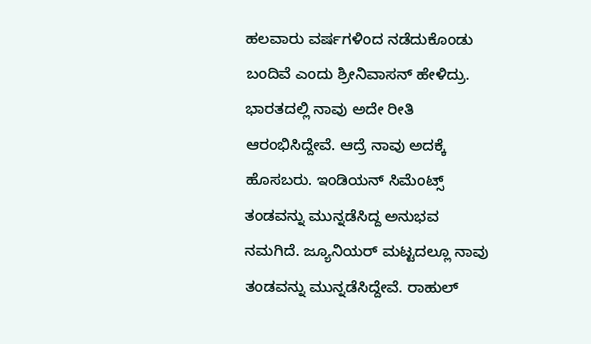ಹಲವಾರು ವರ್ಷಗಳಿಂದ ನಡೆದುಕೊಂಡು ಬಂದಿವೆ ಎಂದು ಶ್ರೀನಿವಾಸನ್ ಹೇಳಿದ್ರು.
ಭಾರತದಲ್ಲಿ ನಾವು ಅದೇ ರೀತಿ ಆರಂಭಿಸಿದ್ದೇವೆ. ಆದ್ರೆ ನಾವು ಅದಕ್ಕೆ ಹೊಸಬರು. ಇಂಡಿಯನ್ ಸಿಮೆಂಟ್ಸ್ ತಂಡವನ್ನು ಮುನ್ನಡೆಸಿದ್ದ ಅನುಭವ ನಮಗಿದೆ. ಜ್ಯೂನಿಯರ್ ಮಟ್ಟದಲ್ಲೂ ನಾವು ತಂಡವನ್ನು ಮುನ್ನಡೆಸಿದ್ದೇವೆ. ರಾಹುಲ್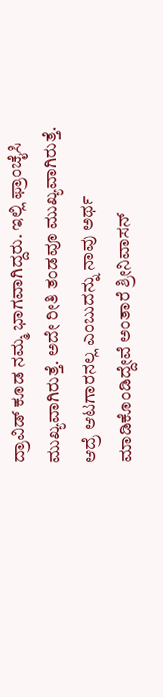ದ್ರಾವಿಡ್ ಕೂಡ ನಮ್ಮ ಭಾಗವಾಗಿದ್ದರು. ಇಲ್ಲಿ ಫ್ರಾಂಚೈಸಿ ಮುಖ್ಯವಾಗಿರುತ್ತೆ. ಅದೇ ರೀತಿ ತಂಡವೂ ಮುಖ್ಯವಾಗಿರುತ್ತೆ. ಆದ್ರೆ ಆಟಗಾರನಲ್ಲ ಎಂಬುದನ್ನು ನಾವು ಅರ್ಥ ಮಾಡಿಕೊಂಡಿದ್ದೇವೆ ಅಂತಾರೆ ಶ್ರೀನಿವಾಸನ್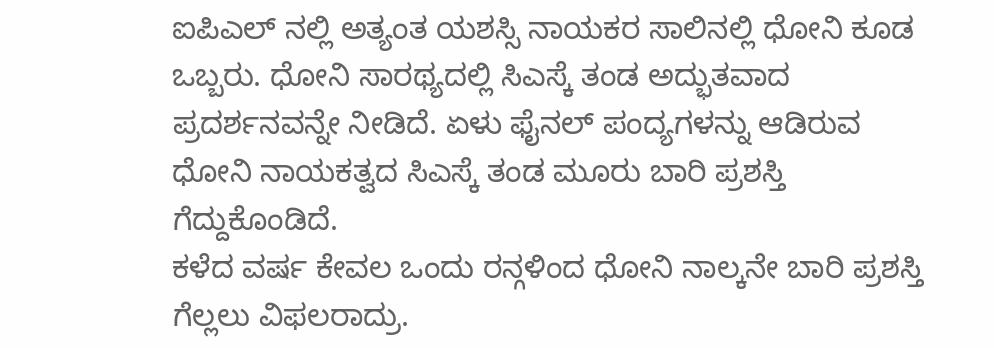ಐಪಿಎಲ್ ನಲ್ಲಿ ಅತ್ಯಂತ ಯಶಸ್ಸಿ ನಾಯಕರ ಸಾಲಿನಲ್ಲಿ ಧೋನಿ ಕೂಡ ಒಬ್ಬರು. ಧೋನಿ ಸಾರಥ್ಯದಲ್ಲಿ ಸಿಎಸ್ಕೆ ತಂಡ ಅದ್ಭುತವಾದ ಪ್ರದರ್ಶನವನ್ನೇ ನೀಡಿದೆ. ಏಳು ಫೈನಲ್ ಪಂದ್ಯಗಳನ್ನು ಆಡಿರುವ ಧೋನಿ ನಾಯಕತ್ವದ ಸಿಎಸ್ಕೆ ತಂಡ ಮೂರು ಬಾರಿ ಪ್ರಶಸ್ತಿ ಗೆದ್ದುಕೊಂಡಿದೆ.
ಕಳೆದ ವರ್ಷ ಕೇವಲ ಒಂದು ರನ್ಗಳಿಂದ ಧೋನಿ ನಾಲ್ಕನೇ ಬಾರಿ ಪ್ರಶಸ್ತಿ ಗೆಲ್ಲಲು ವಿಫಲರಾದ್ರು.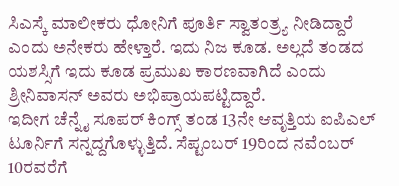ಸಿಎಸ್ಕೆ ಮಾಲೀಕರು ಧೋನಿಗೆ ಪೂರ್ತಿ ಸ್ವಾತಂತ್ರ್ಯ ನೀಡಿದ್ದಾರೆ ಎಂದು ಅನೇಕರು ಹೇಳ್ತಾರೆ. ಇದು ನಿಜ ಕೂಡ. ಅಲ್ಲದೆ ತಂಡದ ಯಶಸ್ಸಿಗೆ ಇದು ಕೂಡ ಪ್ರಮುಖ ಕಾರಣವಾಗಿದೆ ಎಂದು ಶ್ರೀನಿವಾಸನ್ ಅವರು ಅಭಿಪ್ರಾಯಪಟ್ಟಿದ್ದಾರೆ.
ಇದೀಗ ಚೆನ್ನೈ ಸೂಪರ್ ಕಿಂಗ್ಸ್ ತಂಡ 13ನೇ ಆವೃತ್ತಿಯ ಐಪಿಎಲ್ ಟೂರ್ನಿಗೆ ಸನ್ನದ್ದಗೊಳ್ಳುತ್ತಿದೆ. ಸೆಪ್ಟಂಬರ್ 19ರಿಂದ ನವೆಂಬರ್ 10ರವರೆಗೆ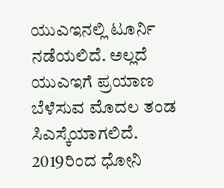ಯುಎಇನಲ್ಲಿ ಟೂರ್ನಿ ನಡೆಯಲಿದೆ. ಅಲ್ಲದೆ ಯುಎಇಗೆ ಪ್ರಯಾಣ ಬೆಳೆಸುವ ಮೊದಲ ತಂಡ ಸಿಎಸ್ಕೆಯಾಗಲಿದೆ. 2019ರಿಂದ ಧೋನಿ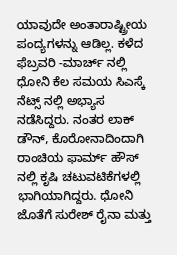ಯಾವುದೇ ಅಂತಾರಾಷ್ಟ್ರೀಯ ಪಂದ್ಯಗಳನ್ನು ಆಡಿಲ್ಲ. ಕಳೆದ ಫೆಬ್ರವರಿ -ಮಾರ್ಚ್ ನಲ್ಲಿ ಧೋನಿ ಕೆಲ ಸಮಯ ಸಿಎಸ್ಕೆ ನೆಟ್ಸ್ ನಲ್ಲಿ ಅಭ್ಯಾಸ ನಡೆಸಿದ್ದರು. ನಂತರ ಲಾಕ್ ಡೌನ್, ಕೊರೋನಾದಿಂದಾಗಿ ರಾಂಚಿಯ ಫಾರ್ಮ್ ಹೌಸ್ ನಲ್ಲಿ ಕೃಷಿ ಚಟುವಟಿಕೆಗಳಲ್ಲಿ ಭಾಗಿಯಾಗಿದ್ದರು. ಧೋನಿ ಜೊತೆಗೆ ಸುರೇಶ್ ರೈನಾ ಮತ್ತು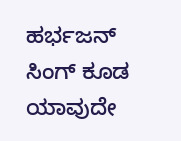ಹರ್ಭಜನ್ ಸಿಂಗ್ ಕೂಡ ಯಾವುದೇ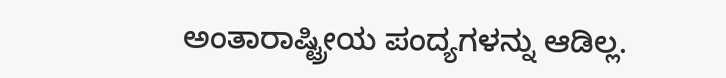ಅಂತಾರಾಷ್ಟ್ರೀಯ ಪಂದ್ಯಗಳನ್ನು ಆಡಿಲ್ಲ.